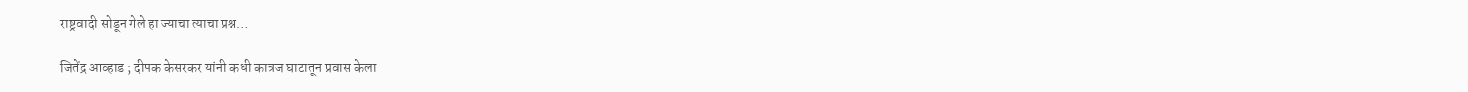राष्ट्रवादी सोडून गेले हा ज्याचा त्याचा प्रश्न…

जितेंद्र आव्हाड ; दीपक केसरकर यांनी कधी कात्रज घाटातून प्रवास केला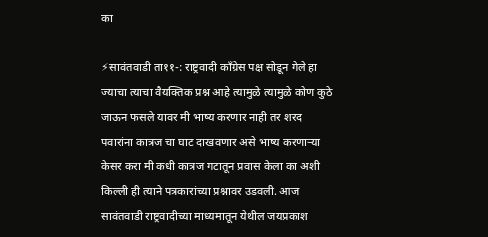का

⚡सावंतवाडी ता११-: राष्ट्रवादी काँग्रेस पक्ष सोडून गेले हा ज्याचा त्याचा वैयक्तिक प्रश्न आहे त्यामुळे त्यामुळे कोण कुठे जाऊन फसले यावर मी भाष्य करणार नाही तर शरद पवारांना कात्रज चा घाट दाखवणार असे भाष्य करणाऱ्या केसर करा मी कधी कात्रज गटातून प्रवास केला का अशी किल्ली ही त्याने पत्रकारांच्या प्रश्नावर उडवली. आज सावंतवाडी राष्ट्रवादीच्या माध्यमातून येथील जयप्रकाश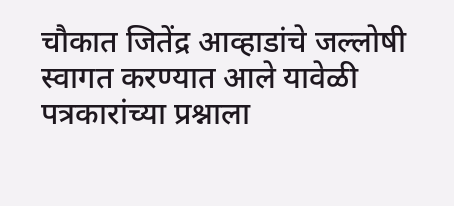चौकात जितेंद्र आव्हाडांचे जल्लोषी स्वागत करण्यात आले यावेळी पत्रकारांच्या प्रश्नाला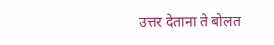उत्तर देताना ते बोलत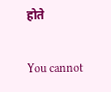होते

You cannot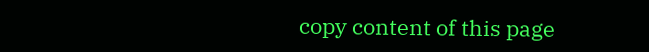copy content of this page